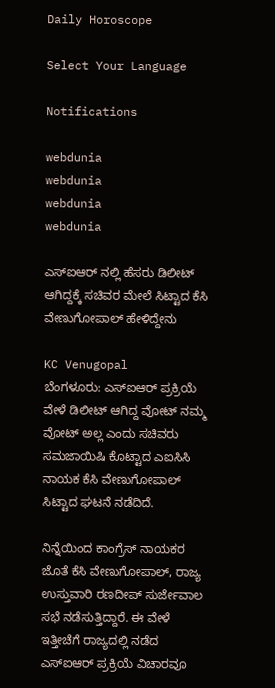Daily Horoscope

Select Your Language

Notifications

webdunia
webdunia
webdunia
webdunia

ಎಸ್ಐಆರ್ ನಲ್ಲಿ ಹೆಸರು ಡಿಲೀಟ್ ಆಗಿದ್ದಕ್ಕೆ ಸಚಿವರ ಮೇಲೆ ಸಿಟ್ಟಾದ ಕೆಸಿ ವೇಣುಗೋಪಾಲ್ ಹೇಳಿದ್ದೇನು

KC Venugopal
ಬೆಂಗಳೂರು: ಎಸ್ಐಆರ್ ಪ್ರಕ್ರಿಯೆ ವೇಳೆ ಡಿಲೀಟ್ ಆಗಿದ್ದ ವೋಟ್ ನಮ್ಮ ವೋಟ್ ಅಲ್ಲ ಎಂದು ಸಚಿವರು ಸಮಜಾಯಿಷಿ ಕೊಟ್ಟಾದ ಎಐಸಿಸಿ ನಾಯಕ ಕೆಸಿ ವೇಣುಗೋಪಾಲ್ ಸಿಟ್ಟಾದ ಘಟನೆ ನಡೆದಿದೆ.

ನಿನ್ನೆಯಿಂದ ಕಾಂಗ್ರೆಸ್ ನಾಯಕರ ಜೊತೆ ಕೆಸಿ ವೇಣುಗೋಪಾಲ್, ರಾಜ್ಯ ಉಸ್ತುವಾರಿ ರಣದೀಪ್ ಸುರ್ಜೇವಾಲ ಸಭೆ ನಡೆಸುತ್ತಿದ್ದಾರೆ. ಈ ವೇಳೆ ಇತ್ತೀಚೆಗೆ ರಾಜ್ಯದಲ್ಲಿ ನಡೆದ ಎಸ್ಐಆರ್ ಪ್ರಕ್ರಿಯೆ ವಿಚಾರವೂ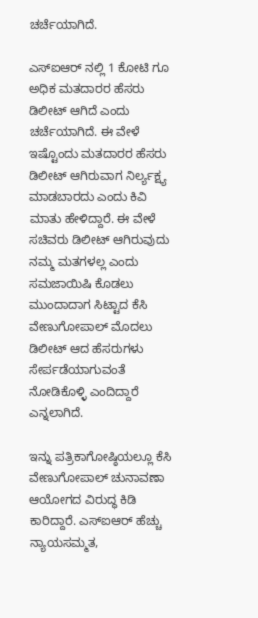ಚರ್ಚೆಯಾಗಿದೆ.

ಎಸ್ಐಆರ್ ನಲ್ಲಿ 1 ಕೋಟಿ ಗೂ ಅಧಿಕ ಮತದಾರರ ಹೆಸರು ಡಿಲೀಟ್ ಆಗಿದೆ ಎಂದು ಚರ್ಚೆಯಾಗಿದೆ. ಈ ವೇಳೆ ಇಷ್ಟೊಂದು ಮತದಾರರ ಹೆಸರು ಡಿಲೀಟ್ ಆಗಿರುವಾಗ ನಿರ್ಲ್ಯಕ್ಷ್ಯ ಮಾಡಬಾರದು ಎಂದು ಕಿವಿ ಮಾತು ಹೇಳಿದ್ದಾರೆ. ಈ ವೇಳೆ ಸಚಿವರು ಡಿಲೀಟ್ ಆಗಿರುವುದು ನಮ್ಮ ಮತಗಳಲ್ಲ ಎಂದು ಸಮಜಾಯಿಷಿ ಕೊಡಲು ಮುಂದಾದಾಗ ಸಿಟ್ಟಾದ ಕೆಸಿ ವೇಣುಗೋಪಾಲ್ ಮೊದಲು ಡಿಲೀಟ್ ಆದ ಹೆಸರುಗಳು ಸೇರ್ಪಡೆಯಾಗುವಂತೆ ನೋಡಿಕೊಳ್ಳಿ ಎಂದಿದ್ದಾರೆ ಎನ್ನಲಾಗಿದೆ.

ಇನ್ನು ಪತ್ರಿಕಾಗೋಷ್ಠಿಯಲ್ಲೂ ಕೆಸಿ ವೇಣುಗೋಪಾಲ್ ಚುನಾವಣಾ ಆಯೋಗದ ವಿರುದ್ಧ ಕಿಡಿ ಕಾರಿದ್ದಾರೆ. ಎಸ್ಐಆರ್ ಹೆಚ್ಚು ನ್ಯಾಯಸಮ್ಮತ,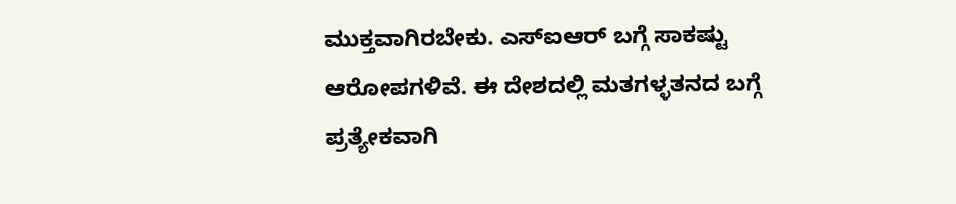ಮುಕ್ತವಾಗಿರಬೇಕು. ಎಸ್ಐಆರ್ ಬಗ್ಗೆ ಸಾಕಷ್ಟು ಆರೋಪಗಳಿವೆ. ಈ ದೇಶದಲ್ಲಿ ಮತಗಳ್ಳತನದ ಬಗ್ಗೆ ಪ್ರತ್ಯೇಕವಾಗಿ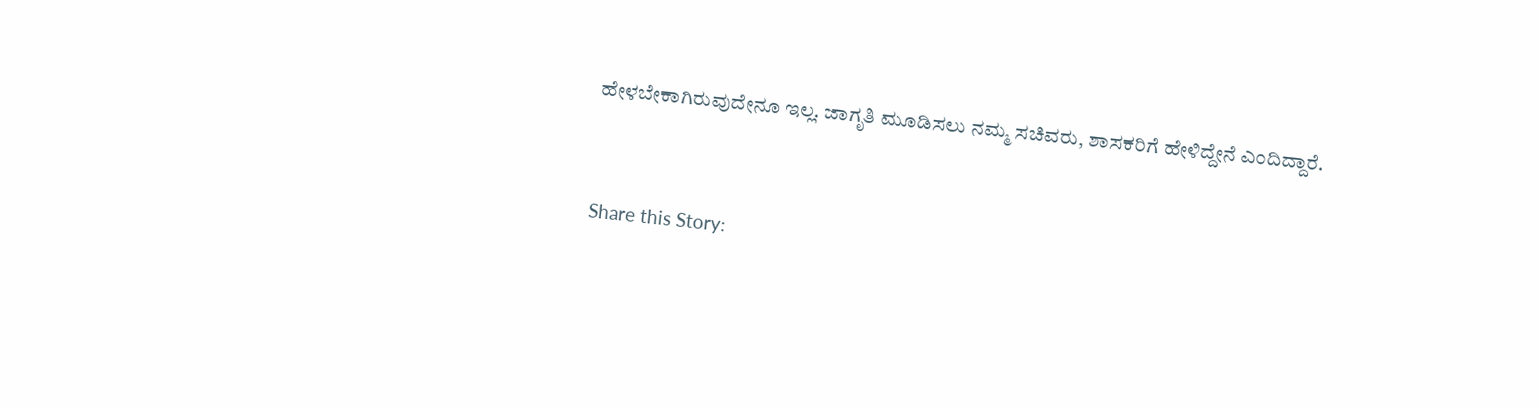ಹೇಳಬೇಕಾಗಿರುವುದೇನೂ ಇಲ್ಲ. ಜಾಗೃತಿ ಮೂಡಿಸಲು ನಮ್ಮ ಸಚಿವರು, ಶಾಸಕರಿಗೆ ಹೇಳಿದ್ದೇನೆ ಎಂದಿದ್ದಾರೆ.


Share this Story: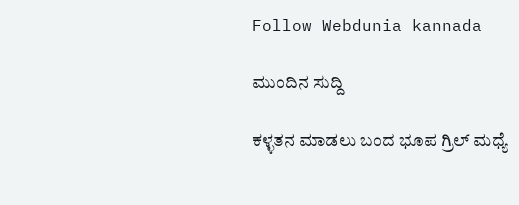Follow Webdunia kannada

ಮುಂದಿನ ಸುದ್ದಿ

ಕಳ್ಳತನ ಮಾಡಲು ಬಂದ ಭೂಪ ಗ್ರಿಲ್ ಮಧ್ಯೆ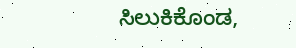ಸಿಲುಕಿಕೊಂಡ,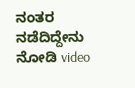ನಂತರ ನಡೆದಿದ್ದೇನು ನೋಡಿ video